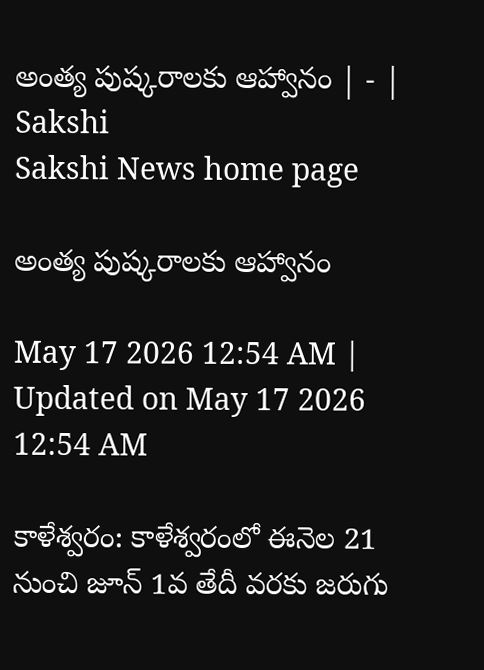అంత్య పుష్కరాలకు ఆహ్వానం | - | Sakshi
Sakshi News home page

అంత్య పుష్కరాలకు ఆహ్వానం

May 17 2026 12:54 AM | Updated on May 17 2026 12:54 AM

కాళేశ్వరం: కాళేశ్వరంలో ఈనెల 21 నుంచి జూన్‌ 1వ తేదీ వరకు జరుగు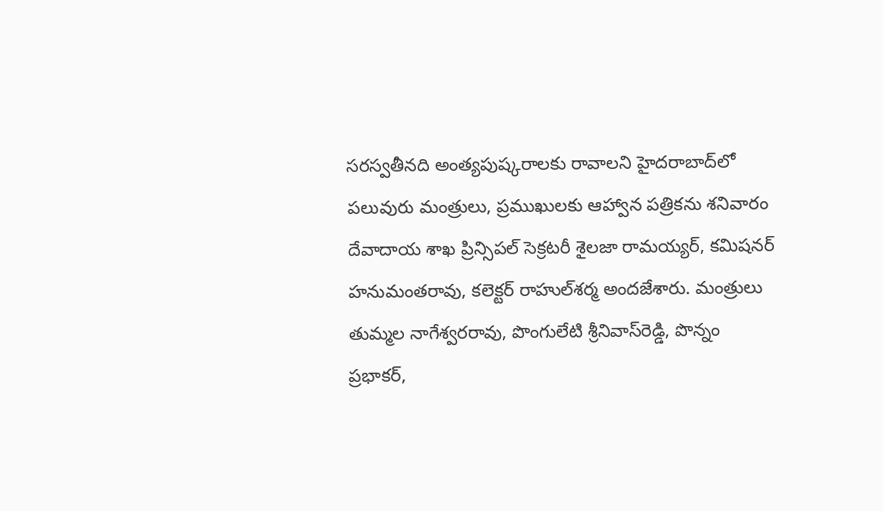సరస్వతీనది అంత్యపుష్కరాలకు రావాలని హైదరాబాద్‌లో పలువురు మంత్రులు, ప్రముఖులకు ఆహ్వాన పత్రికను శనివారం దేవాదాయ శాఖ ప్రిన్సిపల్‌ సెక్రటరీ శైలజా రామయ్యర్‌, కమిషనర్‌ హనుమంతరావు, కలెక్టర్‌ రాహుల్‌శర్మ అందజేశారు. మంత్రులు తుమ్మల నాగేశ్వరరావు, పొంగులేటి శ్రీనివాస్‌రెడ్డి, పొన్నం ప్రభాకర్‌,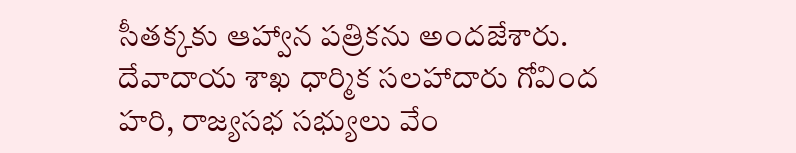సీతక్కకు ఆహ్వాన పత్రికను అందజేశారు. దేవాదాయ శాఖ ధార్మిక సలహాదారు గోవింద హరి, రాజ్యసభ సభ్యులు వేం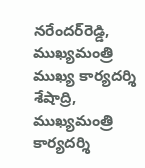నరేందర్‌రెడ్డి, ముఖ్యమంత్రి ముఖ్య కార్యదర్శి శేషాద్రి, ముఖ్యమంత్రి కార్యదర్శి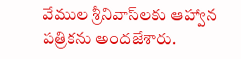వేముల శ్రీనివాస్‌లకు ఆహ్వాన పత్రికను అందజేశారు.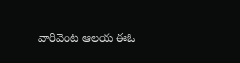వారివెంట ఆలయ ఈఓ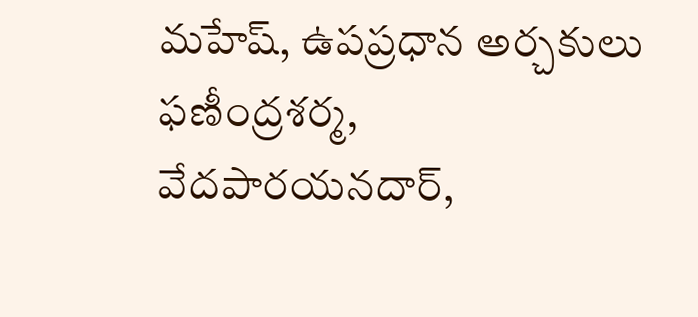మహేష్‌, ఉపప్రధాన అర్చకులు ఫణీంద్రశర్మ, వేదపారయనదార్‌,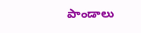పాండాలు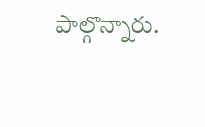పాల్గొన్నారు.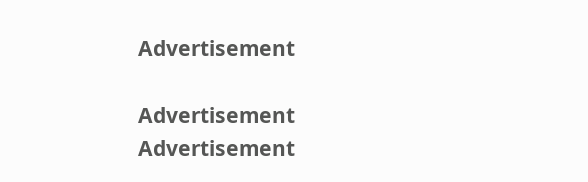Advertisement

Advertisement
Advertisement